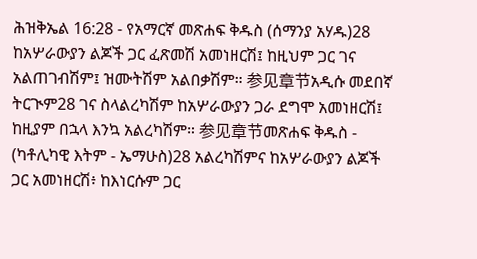ሕዝቅኤል 16:28 - የአማርኛ መጽሐፍ ቅዱስ (ሰማንያ አሃዱ)28 ከአሦራውያን ልጆች ጋር ፈጽመሽ አመነዘርሽ፤ ከዚህም ጋር ገና አልጠገብሽም፤ ዝሙትሽም አልበቃሽም። 参见章节አዲሱ መደበኛ ትርጒም28 ገና ስላልረካሽም ከአሦራውያን ጋራ ደግሞ አመነዘርሽ፤ ከዚያም በኋላ እንኳ አልረካሽም። 参见章节መጽሐፍ ቅዱስ - (ካቶሊካዊ እትም - ኤማሁስ)28 አልረካሽምና ከአሦራውያን ልጆች ጋር አመነዘርሽ፥ ከእነርሱም ጋር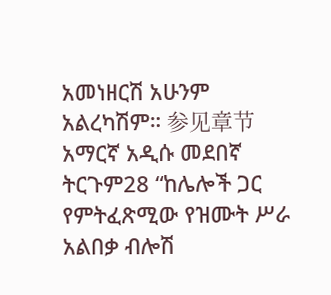አመነዘርሽ አሁንም አልረካሽም። 参见章节አማርኛ አዲሱ መደበኛ ትርጉም28 “ከሌሎች ጋር የምትፈጽሚው የዝሙት ሥራ አልበቃ ብሎሽ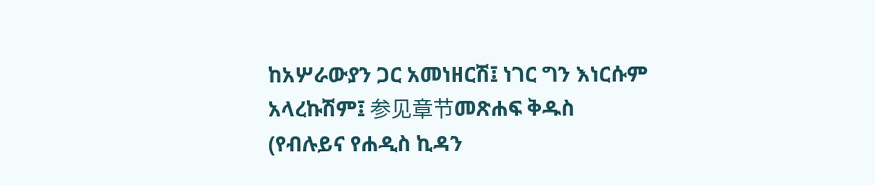ከአሦራውያን ጋር አመነዘርሽ፤ ነገር ግን እነርሱም አላረኩሽም፤ 参见章节መጽሐፍ ቅዱስ (የብሉይና የሐዲስ ኪዳን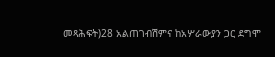መጻሕፍት)28 አልጠገብሽምና ከአሦራውያን ጋር ደግሞ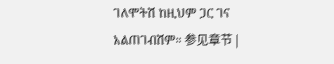ገለሞትሽ ከዚህም ጋር ገና አልጠገብሽም። 参见章节 |